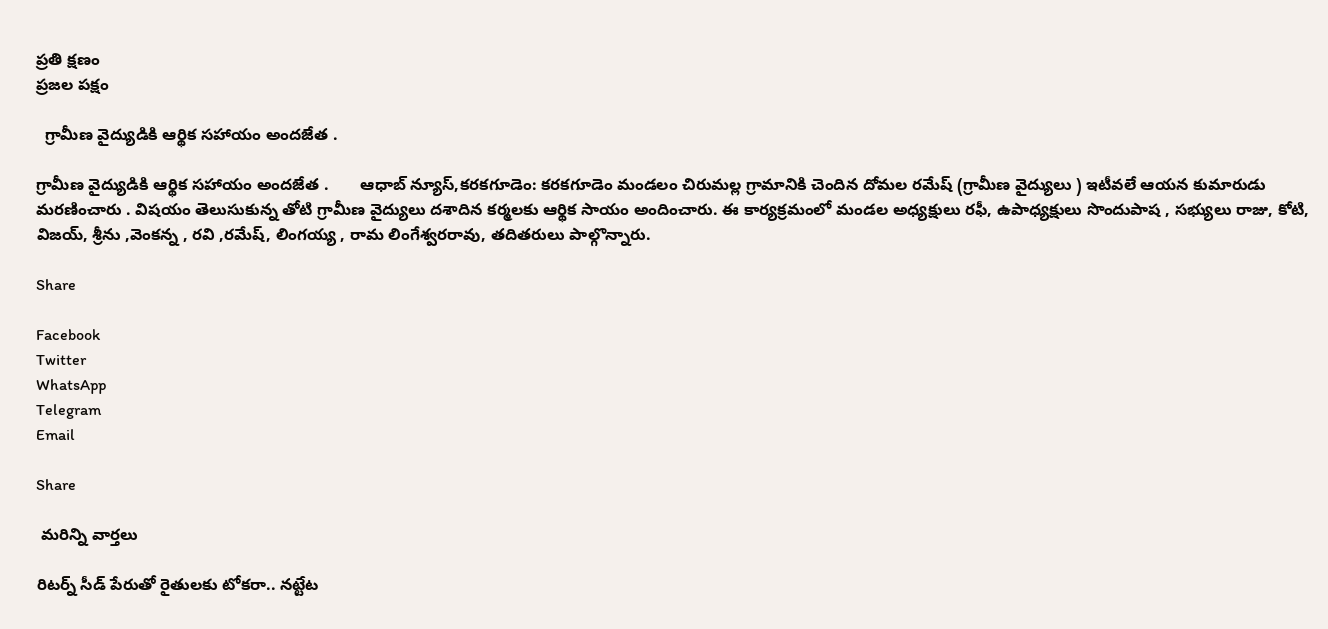ప్రతి క్షణం
ప్రజల పక్షం

  గ్రామీణ వైద్యుడికి ఆర్థిక సహాయం అందజేత .

గ్రామీణ వైద్యుడికి ఆర్థిక సహాయం అందజేత .       ఆధాబ్ న్యూస్,కరకగూడెం: కరకగూడెం మండలం చిరుమల్ల గ్రామానికి చెందిన దోమల రమేష్ (గ్రామీణ వైద్యులు ) ఇటీవలే ఆయన కుమారుడు మరణించారు . విషయం తెలుసుకున్న తోటి గ్రామీణ వైద్యులు దశాదిన కర్మలకు ఆర్థిక సాయం అందించారు. ఈ కార్యక్రమంలో మండల అధ్యక్షులు రఫీ, ఉపాధ్యక్షులు సొందుపాష , సభ్యులు రాజు, కోటి, విజయ్, శ్రీను ,వెంకన్న , రవి ,రమేష్, లింగయ్య , రామ లింగేశ్వరరావు, తదితరులు పాల్గొన్నారు.

Share

Facebook
Twitter
WhatsApp
Telegram
Email

Share

 మరిన్ని వార్తలు

రిటర్న్ సీడ్ పేరుతో రైతులకు టోకరా.. నట్టేట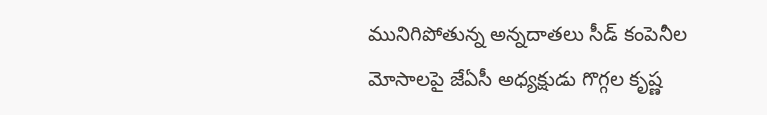మునిగిపోతున్న అన్నదాతలు సీడ్ కంపెనీల మోసాలపై జేఏసీ అధ్యక్షుడు గొగ్గల కృష్ణ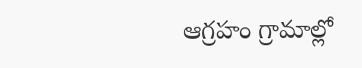ఆగ్రహం గ్రామాల్లో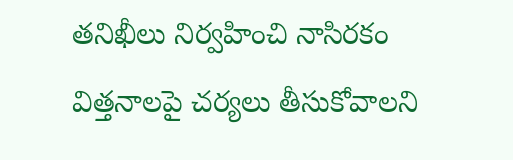తనిఖీలు నిర్వహించి నాసిరకం విత్తనాలపై చర్యలు తీసుకోవాలని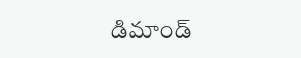డిమాండ్